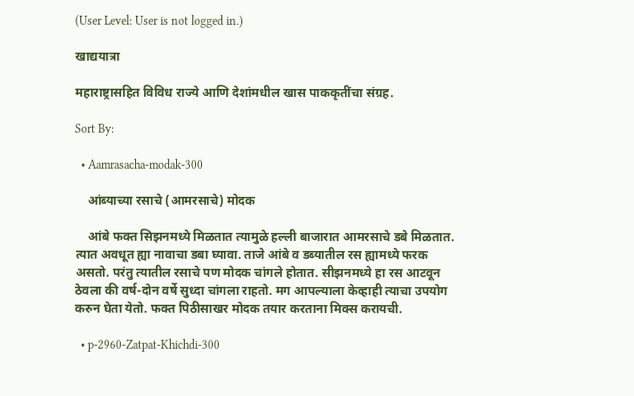(User Level: User is not logged in.)

खाद्ययात्रा

महाराष्ट्रासहित विविध राज्ये आणि देशांमधील खास पाककृतींचा संग्रह.

Sort By:

  • Aamrasacha-modak-300

    आंब्याच्या रसाचे (आमरसाचे) मोदक

    आंबे फक्त सिझनमध्ये मिळतात त्यामुळे हल्ली बाजारात आमरसाचे डबे मिळतात. त्यात अवधूत ह्या नावाचा डबा घ्यावा. ताजे आंबे व डब्यातील रस ह्यामध्ये फरक असतो. परंतु त्यातील रसाचे पण मोदक चांगले होतात. सीझनमध्ये हा रस आटवून ठेवला की वर्ष-दोन वर्षे सुध्दा चांगला राहतो. मग आपल्याला केव्हाही त्याचा उपयोग करुन घेता येतो. फक्त पिठीसाखर मोदक तयार करताना मिक्स करायची.

  • p-2960-Zatpat-Khichdi-300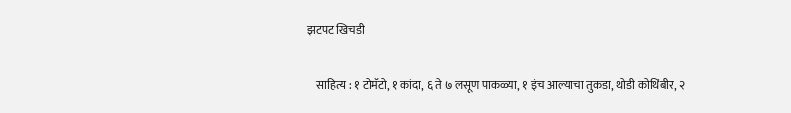झटपट खिचडी

    साहित्य : १ टोमॅटो, १ कांदा, ६ ते ७ लसूण पाकळ्या, १ इंच आल्याचा तुकडा, थोडी कोथिंबीर, २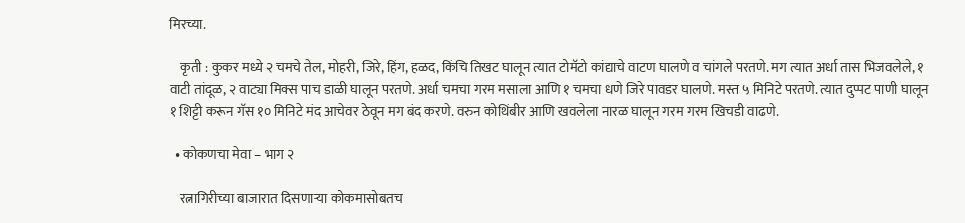मिरच्या.

    कृती : कुकर मध्ये २ चमचे तेल, मोहरी, जिरे, हिंग, हळद, किंचि तिखट घालून त्यात टोमॅटो कांद्याचे वाटण घालणे व चांगले परतणे. मग त्यात अर्धा तास भिजवलेले, १ वाटी तांदूळ, २ वाट्या मिक्स पाच डाळी घालून परतणे. अर्धा चमचा गरम मसाला आणि १ चमचा धणे जिरे पावडर घालणे. मस्त ५ मिनिटे परतणे. त्यात दुप्पट पाणी घालून १ शिट्टी करून गॅस १० मिनिटे मंद आचेवर ठेवून मग बंद करणे. वरुन कोथिंबीर आणि खवलेला नारळ घालून गरम गरम खिचडी वाढणे.

  • कोकणचा मेवा – भाग २

    रत्नागिरीच्या बाजारात दिसणाऱ्या कोकमासोबतच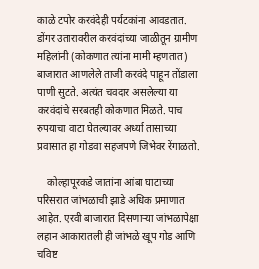काळे टपोर करवंदेही पर्यटकांना आवडतात. डोंगर उतारावरील करवंदांच्या जाळीतून ग्रामीण महिलांनी (कोकणात त्यांना मामी म्हणतात) बाजारात आणलेले ताजी करवंदे पाहून तोंडाला पाणी सुटते. अत्यंत चवदार असलेल्या या करवंदांचे सरबतही कोकणात मिळते. पाच रुपयाचा वाटा घेतल्यावर अर्ध्या तासाच्या प्रवासात हा गोडवा सहजपणे जिभेवर रेंगाळतो.

    कोल्हापूरकडे जातांना आंबा घाटाच्या परिसरात जांभळाची झाडे अधिक प्रमाणात आहेत. एरवी बाजारात दिसणाऱ्या जांभळापेक्षा लहान आकारातली ही जांभळे खूप गोड आणि चविष्ट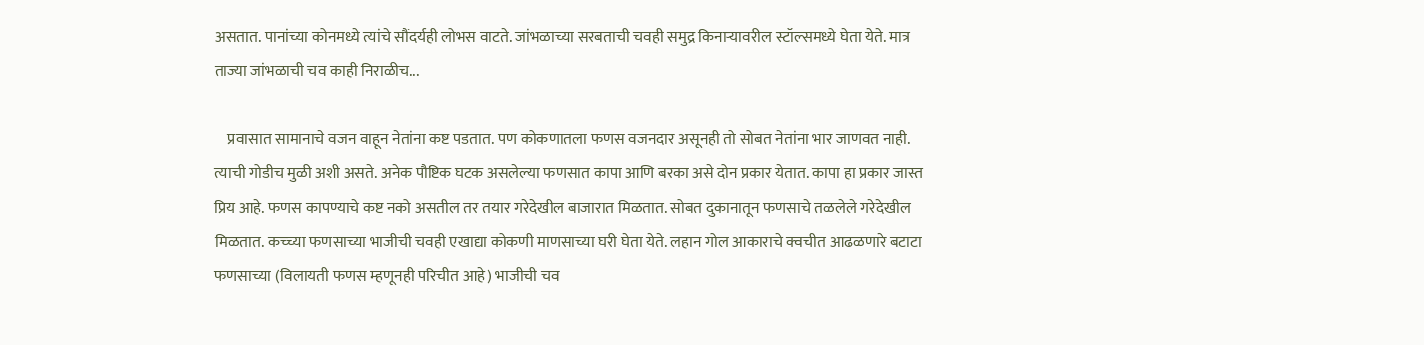असतात. पानांच्या कोनमध्ये त्यांचे सौंदर्यही लोभस वाटते. जांभळाच्या सरबताची चवही समुद्र किनाऱ्यावरील स्टॉल्समध्ये घेता येते. मात्र ताज्या जांभळाची चव काही निराळीच...

    प्रवासात सामानाचे वजन वाहून नेतांना कष्ट पडतात. पण कोकणातला फणस वजनदार असूनही तो सोबत नेतांना भार जाणवत नाही. त्याची गोडीच मुळी अशी असते. अनेक पौष्टिक घटक असलेल्या फणसात कापा आणि बरका असे दोन प्रकार येतात. कापा हा प्रकार जास्त प्रिय आहे. फणस कापण्याचे कष्ट नको असतील तर तयार गरेदेखील बाजारात मिळतात. सोबत दुकानातून फणसाचे तळलेले गरेदेखील मिळतात. कच्च्या फणसाच्या भाजीची चवही एखाद्या कोकणी माणसाच्या घरी घेता येते. लहान गोल आकाराचे क्वचीत आढळणारे बटाटा फणसाच्या (विलायती फणस म्हणूनही परिचीत आहे) भाजीची चव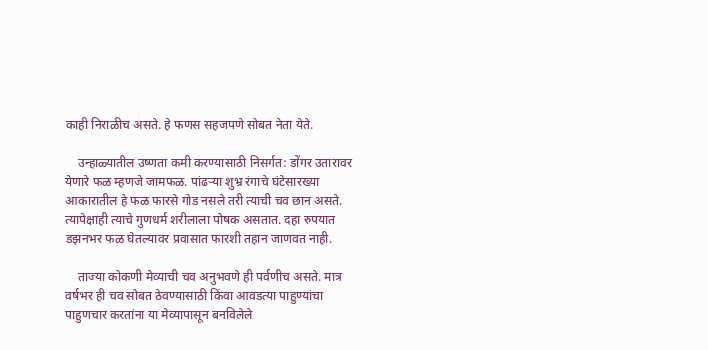काही निराळीच असते. हे फणस सहजपणे सोबत नेता येते.

    उन्हाळ्यातील उष्णता कमी करण्यासाठी निसर्गत: डोंगर उतारावर येणारे फळ म्हणजे जामफळ. पांढऱ्या शुभ्र रंगाचे घंटेसारख्या आकारातील हे फळ फारसे गोड नसले तरी त्याची चव छान असते. त्यापेक्षाही त्याचे गुणधर्म शरीलाला पोषक असतात. दहा रुपयात डझनभर फळ घेतल्यावर प्रवासात फारशी तहान जाणवत नाही.

    ताज्या कोकणी मेव्याची चव अनुभवणे ही पर्वणीच असते. मात्र वर्षभर ही चव सोबत ठेवण्यासाठी किंवा आवडत्या पाहुण्यांचा पाहुणचार करतांना या मेव्यापासून बनविलेले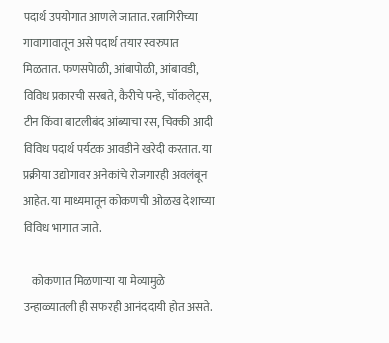पदार्थ उपयोगात आणले जातात. रत्नागिरीच्या गावागावातून असे पदार्थ तयार स्वरुपात मिळतात. फणसपेाळी, आंबापोळी, आंबावडी, विविध प्रकारची सरबते, कैरीचे पन्हे, चॉकलेट्स, टीन किंवा बाटलीबंद आंब्याचा रस, चिक्की आदी विविध पदार्थ पर्यटक आवडीने खरेदी करतात. या प्रक्रीया उद्योगावर अनेकांचे रोजगारही अवलंबून आहेत. या माध्यमातून कोकणची ओळख देशाच्या विविध भागात जाते.

    कोकणात मिळणाऱ्या या मेव्यामुळे उन्हाळ्यातली ही सफरही आनंददायी होत असते.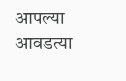आपल्या आवडत्या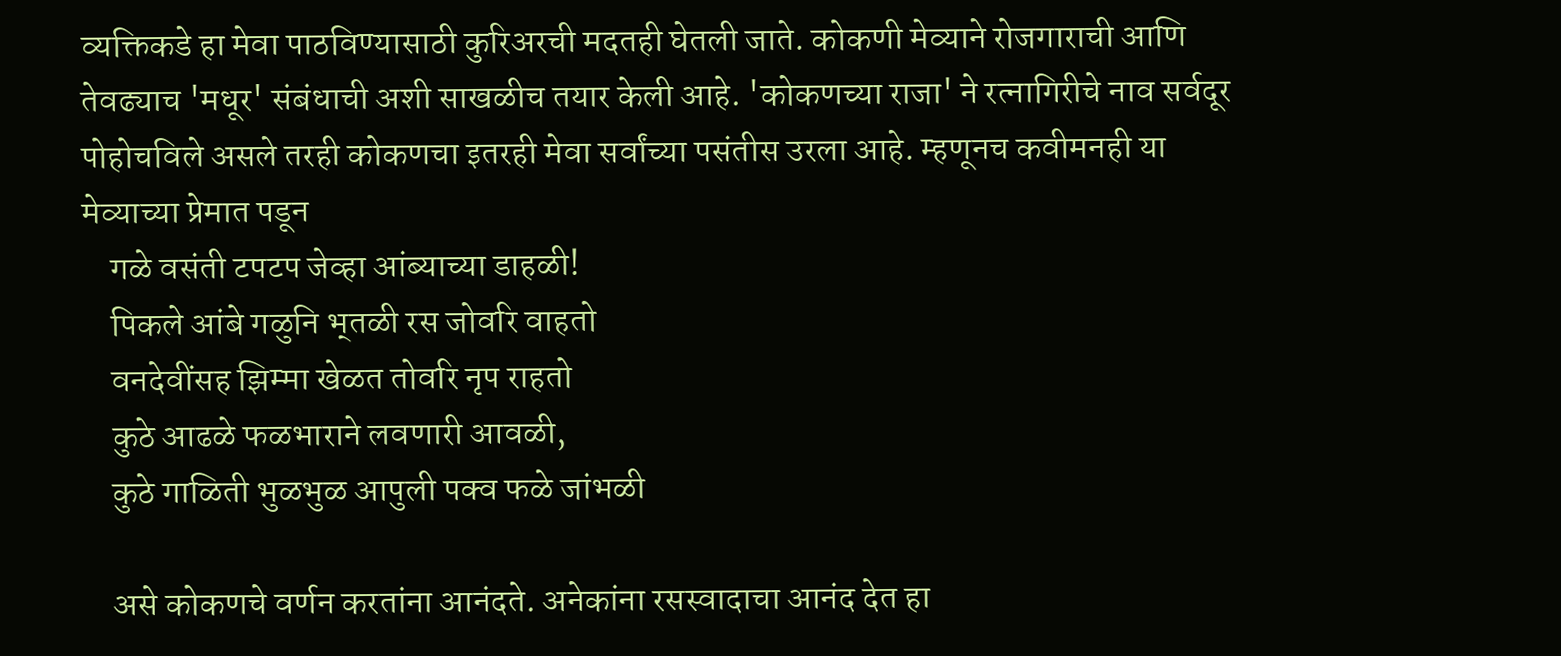व्यक्तिकडे हा मेवा पाठविण्यासाठी कुरिअरची मदतही घेतली जाते. कोकणी मेव्याने रोजगाराची आणि तेवढ्याच 'मधूर' संबंधाची अशी साखळीच तयार केली आहे. 'कोकणच्या राजा' ने रत्नागिरीचे नाव सर्वदूर पोहोचविले असले तरही कोकणचा इतरही मेवा सर्वांच्या पसंतीस उरला आहे. म्हणूनच कवीमनही या मेव्याच्या प्रेमात पडून
    गळे वसंती टपटप जेव्हा आंब्याच्या डाहळी!
    पिकले आंबे गळुनि भ्‌तळी रस जोवरि वाहतो
    वनदेवींसह झिम्मा खेळत तोवरि नृप राहतो
    कुठे आढळे फळभाराने लवणारी आवळी,
    कुठे गाळिती भुळभुळ आपुली पक्व फळे जांभळी

    असे कोकणचे वर्णन करतांना आनंदते. अनेकांना रसस्वादाचा आनंद देत हा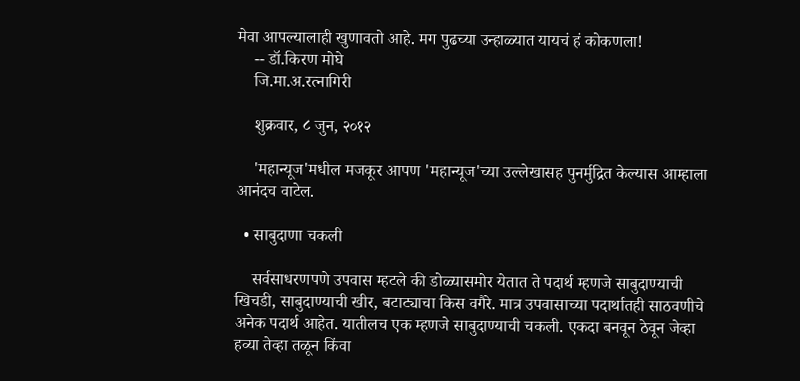मेवा आपल्यालाही खुणावतो आहे. मग पुढच्या उन्हाळ्यात यायचं हं कोकणला!
    -- डॉ.किरण मोघे
    जि.मा.अ.रत्नागिरी

    शुक्रवार, ८ जुन, २०१२

    'महान्यूज'मधील मजकूर आपण 'महान्यूज'च्या उल्लेखासह पुनर्मुद्रित केल्यास आम्हाला आनंदच वाटेल.

  • साबुदाणा चकली

    सर्वसाधरणपणे उपवास म्हटले की डोळ्यासमोर येतात ते पदार्थ म्हणजे साबुदाण्याची खिचडी, साबुदाण्याची खीर, बटाट्याचा किस वगैरे. मात्र उपवासाच्या पदार्थातही साठवणीचे अनेक पदार्थ आहेत. यातीलच एक म्हणजे साबुदाण्याची चकली. एकदा बनवून ठेवून जेव्हा हव्या तेव्हा तळून किंवा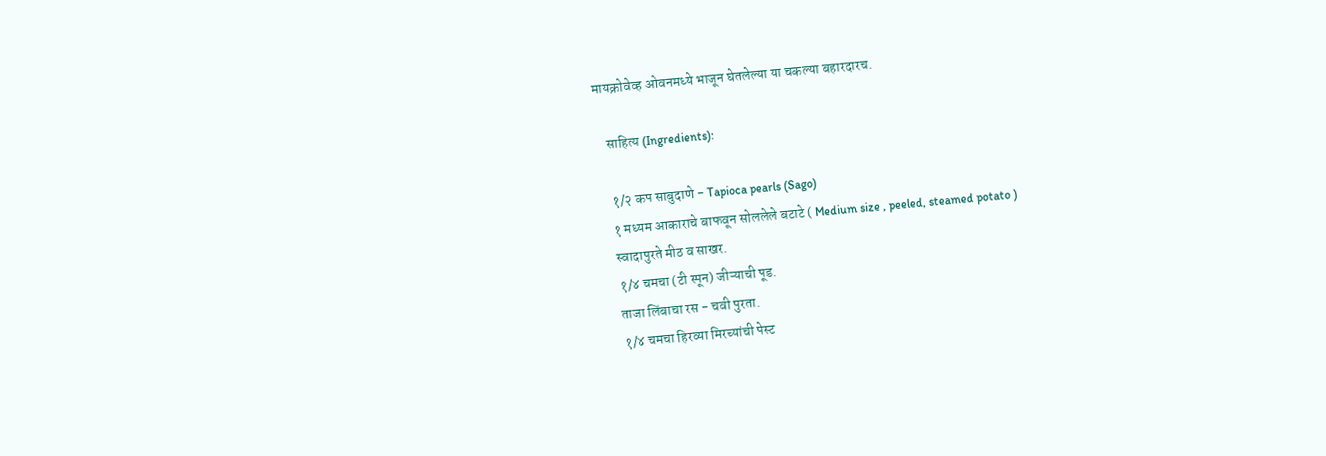मायक्रोवेव्ह ओवनमध्ये भाजून घेतलेल्या या चकल्या बहारदारच.

    साहित्य (Ingredients):

    १/२ कप साबुदाणे - Tapioca pearls (Sago)
    १ मध्यम आकाराचे बाफवून सोललेले बटाटे ( Medium size , peeled, steamed potato )
    स्वादापुरते मीठ व साखर.
    १/४ चमचा (टी स्पून) जीऱ्याची पूड.
    ताजा लिंबाचा रस - चवी पुरता.
    १/४ चमचा हिरव्या मिरच्यांची पेस्ट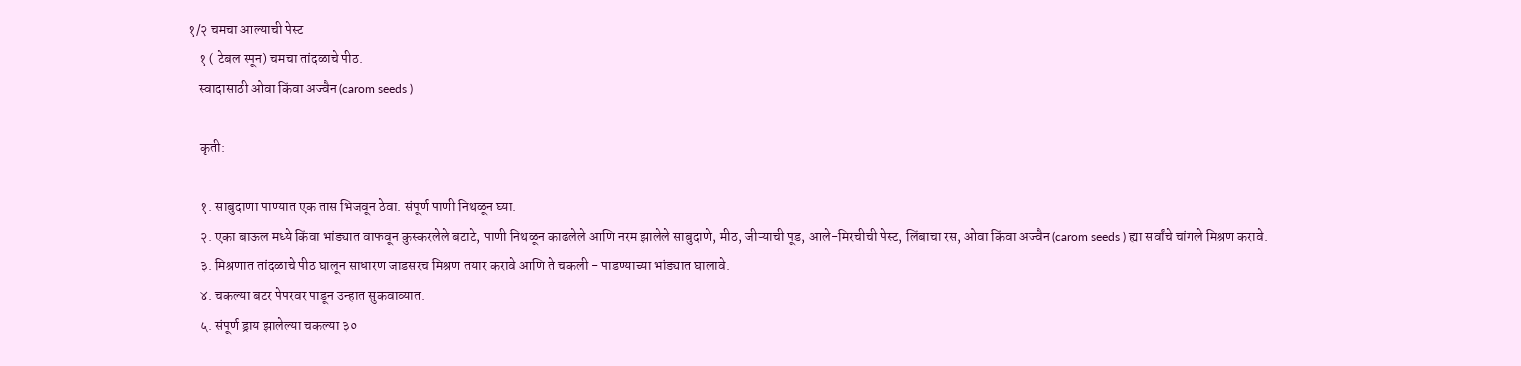१/२ चमचा आल्याची पेस्ट
    १ ( टेबल स्पून) चमचा तांदळाचे पीठ.
    स्वादासाठी ओवा किंवा अज्वैन (carom seeds )

    कृती:

    १. साबुदाणा पाण्यात एक तास भिजवून ठेवा. संपूर्ण पाणी निथळून घ्या.
    २. एका बाऊल मध्ये किंवा भांड्यात वाफवून कुस्करलेले बटाटे, पाणी निथळून काढलेले आणि नरम झालेले साबुदाणे, मीठ, जीऱ्याची पूड, आले-मिरचीची पेस्ट, लिंबाचा रस, ओवा किंवा अज्वैन (carom seeds ) ह्या सर्वांचे चांगले मिश्रण करावे.
    ३. मिश्रणात तांदळाचे पीठ घालून साधारण जाडसरच मिश्रण तयार करावे आणि ते चकली - पाडण्याच्या भांड्यात घालावे.
    ४. चकल्या बटर पेपरवर पाडून उन्हात सुकवाव्यात.
    ५. संपूर्ण ड्राय झालेल्या चकल्या ३०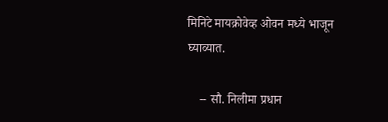मिनिटे मायक्रोवेव्ह ओवन मध्ये भाजून घ्याव्यात.

    -- सौ. निलीमा प्रधान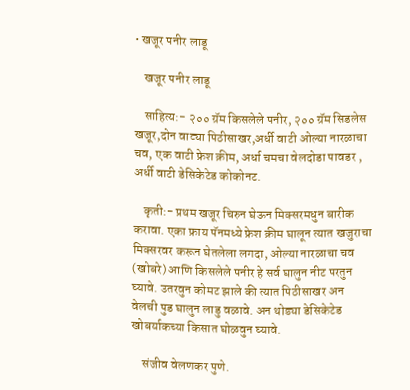• खजूर पनीर लाडू

    खजूर पनीर लाडू

    साहित्य:- २०० ग्रॅम किसलेले पनीर, २०० ग्रॅम सिडलेस खजूर,दोन वाट्या पिठीसाखर,अर्धी वाटी ओल्या नारळाचा चव, एक वाटी फ्रेश क्रीम, अर्धा चमचा वेलदोडा पावडर , अर्धी वाटी डेसिकेटेड कोकोनट.

    कृती:- प्रथम खजूर चिरुन घेऊन मिक्सरमधुन बारीक करावा. एका फ्राय पॅनमध्ये फ्रेश क्रीम घालून त्यात खजुराचा मिक्सरवर करून घेतलेला लगदा, ओल्या नारळाचा चव (खोबरे) आणि किसलेले पनीर हे सर्व घालुन नीट परतुन घ्यावे. उतरवुन कोमट झाले की त्यात पिठीसाखर अन वेलची पुड घालुन लाडु वळावे. अन थोड्या डेसिकेटेड खोबर्याकच्या किसात घोळवुन घ्यावे.

    संजीव वेलणकर पुणे.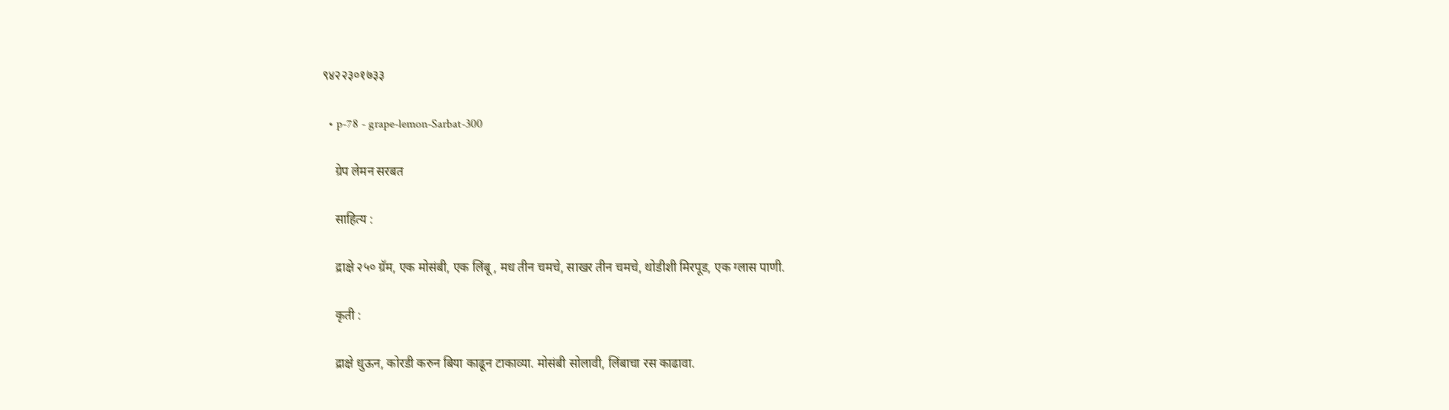९४२२३०१७३३

  • p-78 - grape-lemon-Sarbat-300

    ग्रेप लेमन सरबत

    साहित्य :

    द्राक्षे २५० ग्रॅम, एक मोसंबी, एक लिंबू, मध तीन चमचे, साखर तीन चमचे, थोडीशी मिरपूड, एक ग्लास पाणी.

    कृती :

    द्राक्षे धुऊन, कोरडी करुन बिया काढून टाकाव्या. मोसंबी सोलावी, लिंबाचा रस काढावा.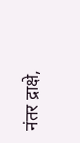नंतर द्राक्षे,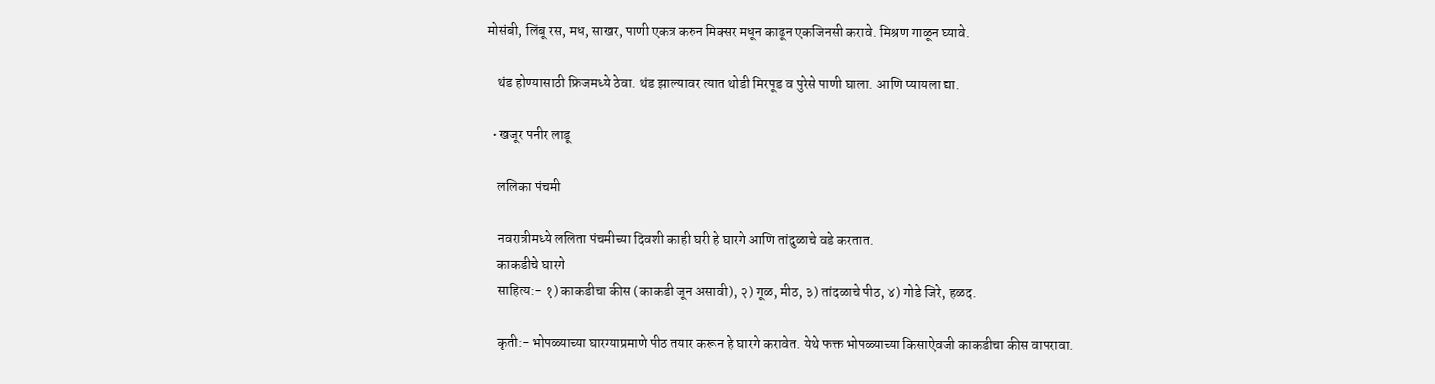मोसंबी, लिंबू रस, मध, साखर, पाणी एकत्र करुन मिक्सर मधून काढून एकजिनसी करावे. मिश्रण गाळून घ्यावे.

    थंड होण्यासाठी फ्रिजमध्ये ठेवा. थंड झाल्यावर त्यात थोडी मिरपूड व पुरेसे पाणी घाला. आणि प्यायला द्या.

  • खजूर पनीर लाडू

    ललिका पंचमी

    नवरात्रीमध्ये ललिता पंचमीच्या दिवशी काही घरी हे घारगे आणि तांदुळाचे वडे करतात.
    काकडीचे घारगे
    साहित्य:- १) काकडीचा कीस (काकडी जून असावी), २) गूळ, मीठ, ३) तांदळाचे पीठ, ४) गोडे जिरे, हळद.

    कृती:- भोपळ्याच्या घारग्याप्रमाणे पीठ तयार करून हे घारगे करावेत. येथे फक्त भोपळ्याच्या किसाऐवजी काकडीचा कीस वापरावा.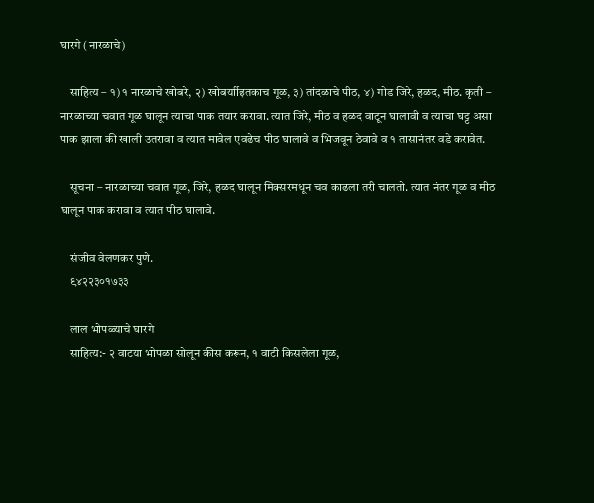घारगे (नारळाचे)

    साहित्य – १) १ नारळाचे खोबरे, २) खोबर्याीइतकाच गूळ, ३) तांदळाचे पीठ, ४) गोड जिरे, हळद, मीठ. कृती – नारळाच्या चवात गूळ घालून त्याचा पाक तयार करावा. त्यात जिरे, मीठ व हळद वाटून घालावी व त्याचा घट्ट असा पाक झाला की खाली उतरावा व त्यात मावेल एवढेच पीठ घालावे व भिजवून ठेवावे व १ तासानंतर वडे करावेत.

    सूचना – नारळाच्या चवात गूळ, जिरे, हळद घालून मिक्सरमधून चव काढला तरी चालतो. त्यात नंतर गूळ व मीठ घालून पाक करावा व त्यात पीठ घालावे.

    संजीव वेलणकर पुणे.
    ९४२२३०१७३३

    लाल भोपळ्याचे घारगे
    साहित्य:- २ वाटया भोपळा सोलून कीस करून, १ वाटी किसलेला गूळ,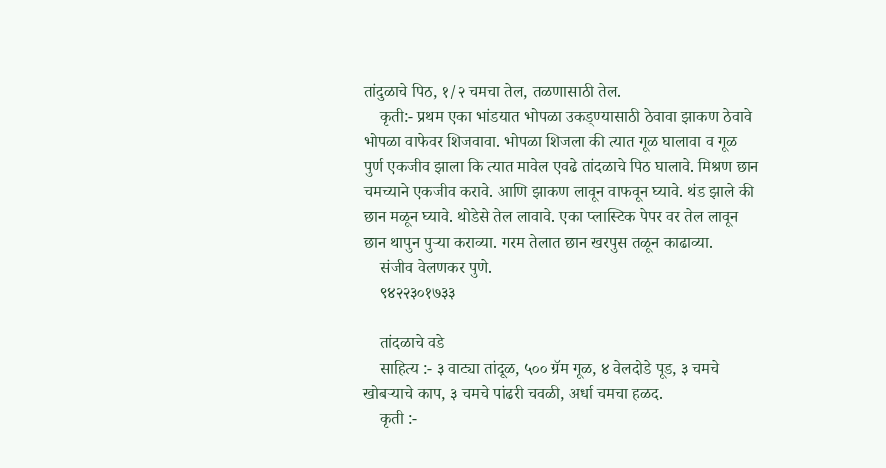तांदुळाचे पिठ, १/२ चमचा तेल, तळणासाठी तेल.
    कृती:- प्रथम एका भांडयात भोपळा उकड्ण्यासाठी ठेवावा झाकण ठेवावे भोपळा वाफेवर शिजवावा. भोपळा शिजला की त्यात गूळ घालावा व गूळ पुर्ण एकजीव झाला कि त्यात मावेल एवढे तांदळाचे पिठ घालावे. मिश्रण छान चमच्याने एकजीव करावे. आणि झाकण लावून वाफवून घ्यावे. थंड झाले की छान मळून घ्यावे. थोडेसे तेल लावावे. एका प्लास्टिक पेपर वर तेल लावून छान थापुन पुऱ्या कराव्या. गरम तेलात छान खरपुस तळून काढाव्या.
    संजीव वेलणकर पुणे.
    ९४२२३०१७३३

    तांदळाचे वडे
    साहित्य :- ३ वाट्या तांदूळ, ५०० ग्रॅम गूळ, ४ वेलदोडे पूड, ३ चमचे खोबऱ्याचे काप, ३ चमचे पांढरी चवळी, अर्धा चमचा हळद.
    कृती :-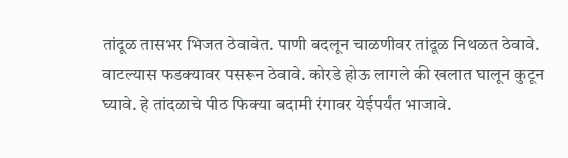तांदूळ तासभर भिजत ठेवावेत. पाणी बदलून चाळणीवर तांदूळ निथळत ठेवावे. वाटल्यास फडक्यावर पसरून ठेवावे. कोरडे होऊ लागले की खलात घालून कुटून घ्यावे. हे तांदळाचे पीठ फिक्या बदामी रंगावर येईपर्यंत भाजावे.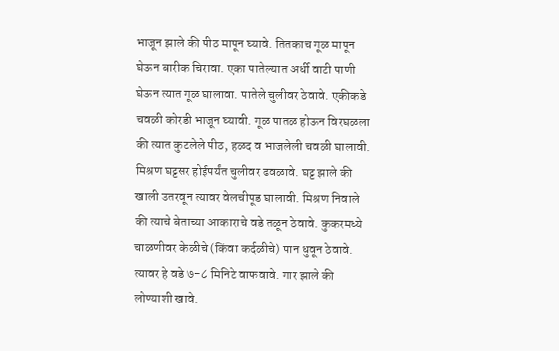भाजून झाले की पीठ मापून घ्यावे. तितकाच गूळ मापून घेऊन बारीक चिरावा. एका पातेल्यात अर्धी वाटी पाणी घेऊन त्यात गूळ घालावा. पातेले चुलीवर ठेवावे. एकीकडे चवळी कोरडी भाजून घ्यावी. गूळ पातळ होऊन विरघळला की त्यात कुटलेले पीठ, हळद व भाजलेली चवळी घालावी. मिश्रण घट्टसर होईपर्यंत चुलीवर ढवळावे. घट्ट झाले की खाली उतरवून त्यावर वेलचीपूड घालावी. मिश्रण निवाले की त्याचे बेताच्या आकाराचे वडे तळून ठेवावे. कुकरमध्ये चाळणीवर केळीचे (किंवा कर्दळीचे) पान धुवून ठेवावे. त्यावर हे वडे ७-८ मिनिटे वाफवावे. गार झाले की लोण्याशी खावे.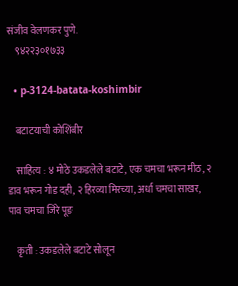संजीव वेलणकर पुणे.
    ९४२२३०१७३३

  • p-3124-batata-koshimbir

    बटाटयाची कोशिंबीर

    साहित्य : ४ मोठे उकडलेले बटाटे, एक चमचा भरून मीठ, २ डाव भरून गोड दही, २ हिरव्या मिरच्या, अर्धा चमचा साखर, पाव चमचा जिरे पूङ

    कृती : उकडलेले बटाटे सोलून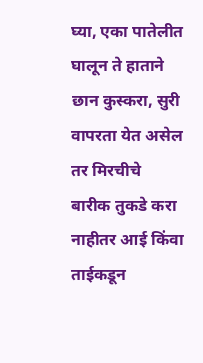घ्या, एका पातेलीत घालून ते हाताने छान कुस्करा, सुरी वापरता येत असेल तर मिरचीचे बारीक तुकडे करा नाहीतर आई किंवा ताईकडून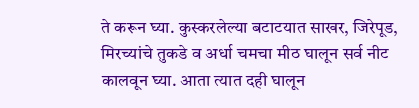ते करून घ्या. कुस्करलेल्या बटाटयात साखर, जिरेपूड, मिरच्यांचे तुकडे व अर्धा चमचा मीठ घालून सर्व नीट कालवून घ्या. आता त्यात दही घालून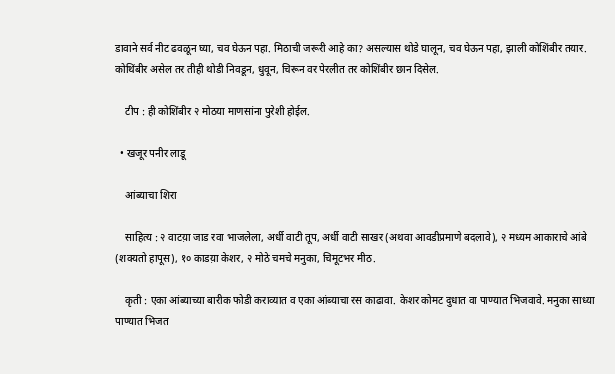डावाने सर्व नीट ढवळून घ्या, चव घेऊन पहा. मिठाची जरूरी आहे का? असल्यास थोडे घालून, चव घेऊन पहा, झाली कोशिंबीर तयार. कोथिंबीर असेल तर तीही थोडी निवडून, धुवून, चिरून वर पेरलीत तर कोशिंबीर छान दिसेल.

    टीप : ही कोशिंबीर २ मोठया माणसांना पुरेशी होईल.

  • खजूर पनीर लाडू

    आंब्याचा शिरा

    साहित्य : २ वाटय़ा जाड रवा भाजलेला, अर्धी वाटी तूप, अर्धी वाटी साखर (अथवा आवडीप्रमाणे बदलावे), २ मध्यम आकाराचे आंबे (शक्यतो हापूस), १० काडय़ा केशर, २ मोठे चमचे मनुका, चिमूटभर मीठ.

    कृती : एका आंब्याच्या बारीक फोडी कराव्यात व एका आंब्याचा रस काढावा. केशर कोमट दुधात वा पाण्यात भिजवावे. मनुका साध्या पाण्यात भिजत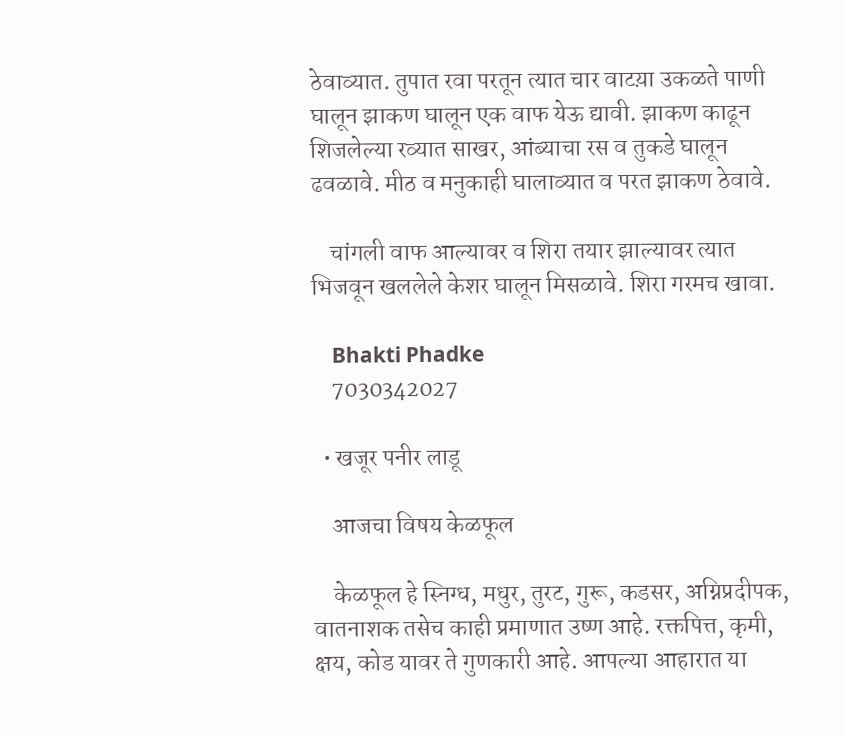ठेवाव्यात. तुपात रवा परतून त्यात चार वाटय़ा उकळते पाणी घालून झाकण घालून एक वाफ येऊ द्यावी. झाकण काढून शिजलेल्या रव्यात साखर, आंब्याचा रस व तुकडे घालून ढवळावे. मीठ व मनुकाही घालाव्यात व परत झाकण ठेवावे.

    चांगली वाफ आल्यावर व शिरा तयार झाल्यावर त्यात भिजवून खललेले केशर घालून मिसळावे. शिरा गरमच खावा.

    Bhakti Phadke
    7030342027

  • खजूर पनीर लाडू

    आजचा विषय केळफूल

    केळफूल हे स्निग्ध, मधुर, तुरट, गुरू, कडसर, अग्निप्रदीपक, वातनाशक तसेच काही प्रमाणात उष्ण आहे. रक्तपित्त, कृमी, क्षय, कोड यावर ते गुणकारी आहे. आपल्या आहारात या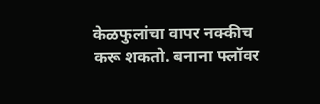केळफुलांचा वापर नक्कीच करू शकतो. बनाना फ्लॉवर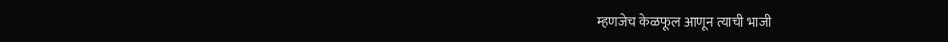म्हणजेच केळफूल आणून त्याची भाजी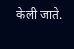केली जाते.